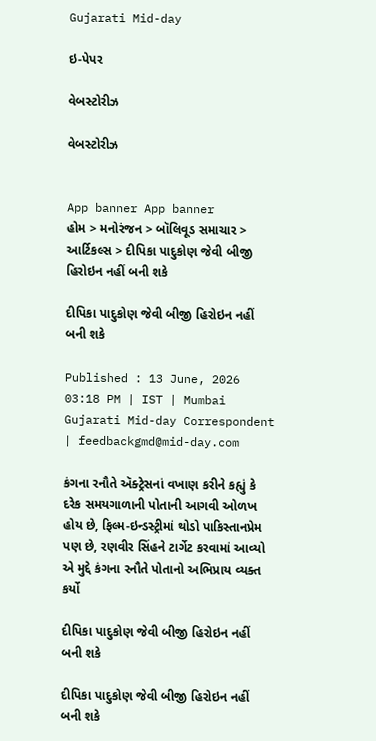Gujarati Mid-day

ઇ-પેપર

વેબસ્ટોરીઝ

વેબસ્ટોરીઝ


App banner App banner
હોમ > મનોરંજન > બૉલિવૂડ સમાચાર > આર્ટિકલ્સ > દીપિકા પાદુકોણ જેવી બીજી હિરોઇન નહીં બની શકે

દીપિકા પાદુકોણ જેવી બીજી હિરોઇન નહીં બની શકે

Published : 13 June, 2026 03:18 PM | IST | Mumbai
Gujarati Mid-day Correspondent | feedbackgmd@mid-day.com

કંગના રનૌતે ઍક્ટ્રેસનાં વખાણ કરીને કહ્યું કે દરેક સમયગાળાની પોતાની આગવી ઓળખ હોય છે, ફિલ્મ-ઇન્ડસ્ટ્રીમાં થોડો પાકિસ્તાનપ્રેમ પણ છે, રણવીર સિંહને ટાર્ગેટ કરવામાં આવ્યો એ મુદ્દે કંગના રનૌતે પોતાનો અભિપ્રાય વ્યક્ત કર્યો

દીપિકા પાદુકોણ જેવી બીજી હિરોઇન નહીં બની શકે

દીપિકા પાદુકોણ જેવી બીજી હિરોઇન નહીં બની શકે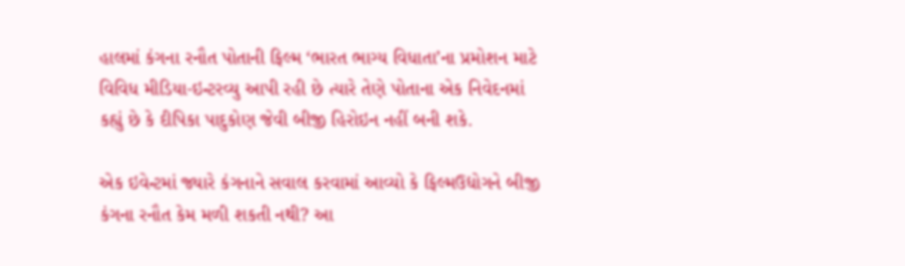હાલમાં કંગના રનૌત પોતાની ફિલ્મ ‘ભારત ભાગ્ય વિધાતા’ના પ્રમોશન માટે વિવિધ મીડિયા-ઇન્ટરવ્યુ આપી રહી છે ત્યારે તેણે પોતાના એક નિવેદનમાં કહ્યું છે કે દીપિકા પાદુકોણ જેવી બીજી હિરોઇન નહીં બની શકે.

એક ઇવેન્ટમાં જ્યારે કંગનાને સવાલ કરવામાં આવ્યો કે ફિલ્મઉદ્યોગને બીજી કંગના રનૌત કેમ મળી શકતી નથી? આ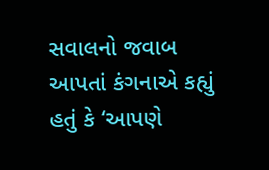સવાલનો જવાબ આપતાં કંગનાએ કહ્યું હતું કે ‘આપણે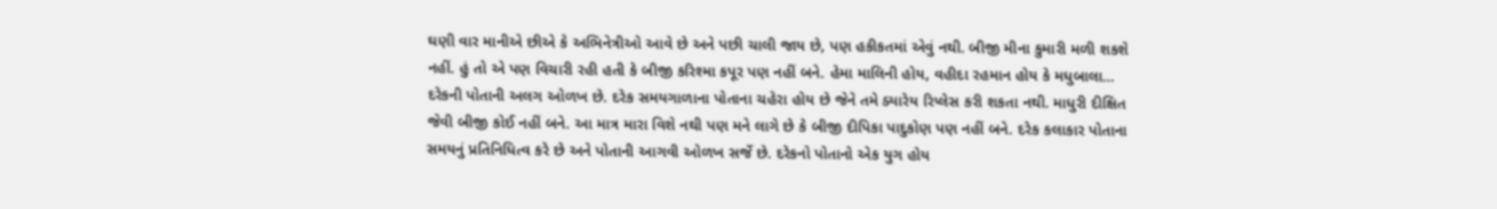ઘણી વાર માનીએ છીએ કે અભિનેત્રીઓ આવે છે અને પછી ચાલી જાય છે, પણ હકીકતમાં એવું નથી. બીજી મીના કુમારી મળી શકશે નહીં. હું તો એ પણ વિચારી રહી હતી કે બીજી કરિશ્મા કપૂર પણ નહીં બને. હેમા માલિની હોય, વહીદા રહમાન હોય કે મધુબાલા... દરેકની પોતાની અલગ ઓળખ છે. દરેક સમયગાળાના પોતાના ચહેરા હોય છે જેને તમે ક્યારેય રિપ્લેસ કરી શકતા નથી. માધુરી દીક્ષિત જેવી બીજી કોઈ નહીં બને. આ માત્ર મારા વિશે નથી પણ મને લાગે છે કે બીજી દીપિકા પાદુકોણ પણ નહીં બને. દરેક કલાકાર પોતાના સમયનું પ્રતિનિધિત્વ કરે છે અને પોતાની આગવી ઓળખ સર્જે છે. દરેકનો પોતાનો એક યુગ હોય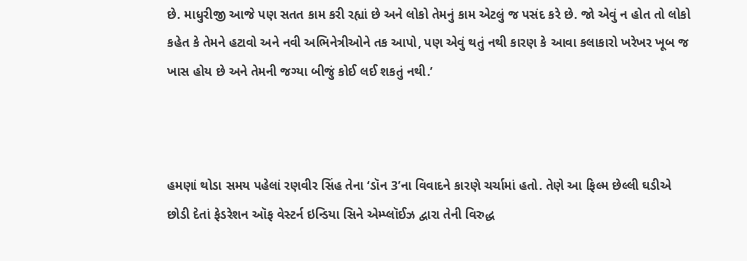છે. માધુરીજી આજે પણ સતત કામ કરી રહ્યાં છે અને લોકો તેમનું કામ એટલું જ પસંદ કરે છે. જો એવું ન હોત તો લોકો કહેત કે તેમને હટાવો અને નવી અભિનેત્રીઓને તક આપો, પણ એવું થતું નથી કારણ કે આવા કલાકારો ખરેખર ખૂબ જ ખાસ હોય છે અને તેમની જગ્યા બીજું કોઈ લઈ શકતું નથી.’



હમણાં થોડા સમય પહેલાં રણવીર સિંહ તેના ‘ડૉન 3’ના વિવાદને કારણે ચર્ચામાં હતો. તેણે આ ફિલ્મ છેલ્લી ઘડીએ છોડી દેતાં ફેડરેશન ઑફ વેસ્ટર્ન ઇન્ડિયા સિને એમ્પ્લૉઈઝ દ્વારા તેની વિરુદ્ધ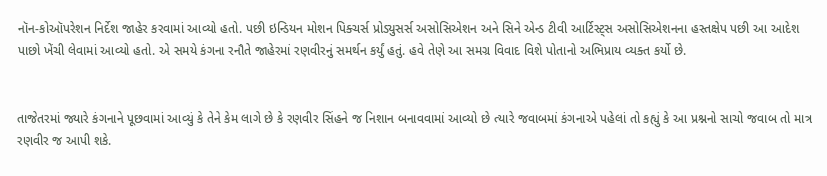નૉન-કોઑપરેશન નિર્દેશ જાહેર કરવામાં આવ્યો હતો. પછી ઇન્ડિયન મોશન પિક્ચર્સ પ્રોડ્યુસર્સ અસોસિએશન અને સિને એન્ડ ટીવી આર્ટિસ્ટ્સ અસોસિએશનના હસ્તક્ષેપ પછી આ આદેશ પાછો ખેંચી લેવામાં આવ્યો હતો. એ સમયે કંગના રનૌતે જાહેરમાં રણવીરનું સમર્થન કર્યું હતું. હવે તેણે આ સમગ્ર વિવાદ વિશે પોતાનો અભિપ્રાય વ્યક્ત કર્યો છે.


તાજેતરમાં જ્યારે કંગનાને પૂછવામાં આવ્યું કે તેને કેમ લાગે છે કે રણવીર સિંહને જ નિશાન બનાવવામાં આવ્યો છે ત્યારે જવાબમાં કંગનાએ પહેલાં તો કહ્યું કે આ પ્રશ્નનો સાચો જવાબ તો માત્ર રણવીર જ આપી શકે.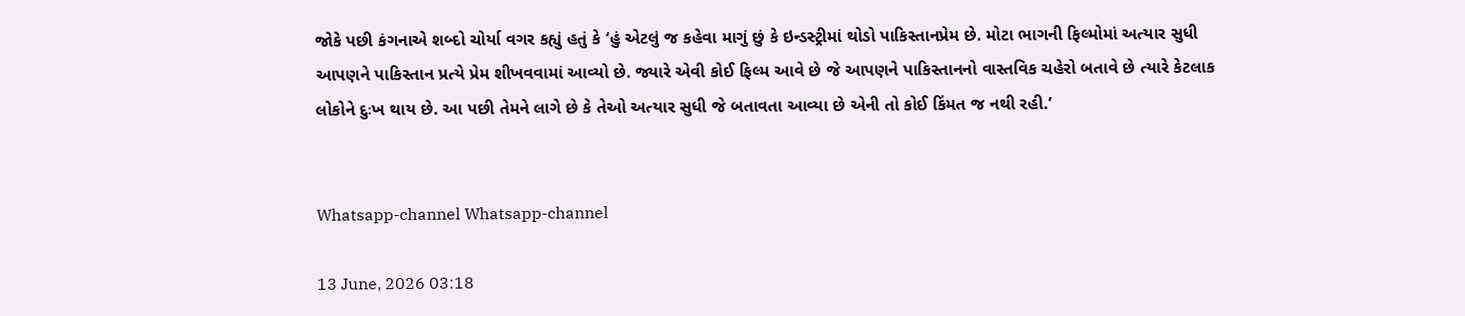જોકે પછી કંગનાએ શબ્દો ચોર્યા વગર કહ્યું હતું કે ‘હું એટલું જ કહેવા માગું છું કે ઇન્ડસ્ટ્રીમાં થોડો પાકિસ્તાનપ્રેમ છે. મોટા ભાગની ફિલ્મોમાં અત્યાર સુધી આપણને પાકિસ્તાન પ્રત્યે પ્રેમ શીખવવામાં આવ્યો છે. જ્યારે એવી કોઈ ફિલ્મ આવે છે જે આપણને પાકિસ્તાનનો વાસ્તવિક ચહેરો બતાવે છે ત્યારે કેટલાક લોકોને દુઃખ થાય છે. આ પછી તેમને લાગે છે કે તેઓ અત્યાર સુધી જે બતાવતા આવ્યા છે એની તો કોઈ કિંમત જ નથી રહી.’


Whatsapp-channel Whatsapp-channel

13 June, 2026 03:18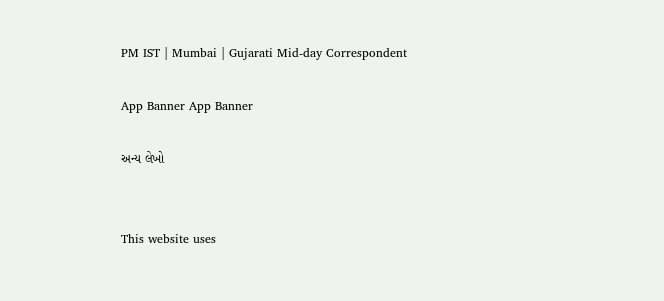PM IST | Mumbai | Gujarati Mid-day Correspondent

App Banner App Banner

અન્ય લેખો


This website uses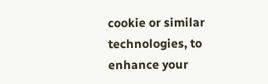cookie or similar technologies, to enhance your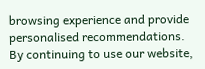browsing experience and provide personalised recommendations. By continuing to use our website,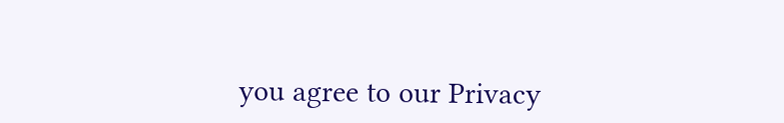you agree to our Privacy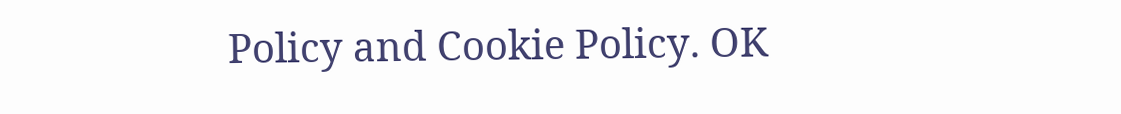Policy and Cookie Policy. OK